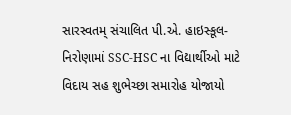સારસ્વતમ્ સંચાલિત પી.એ. હાઇસ્કૂલ- નિરોણામાં SSC-HSC ના વિદ્યાર્થીઓ માટે વિદાય સહ શુભેચ્છા સમારોહ યોજાયો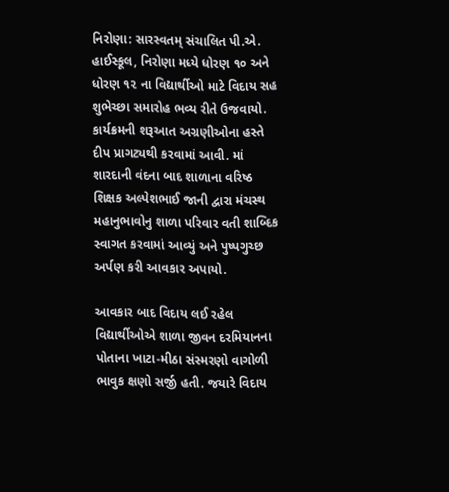નિરોણા: સારસ્વતમ્ સંચાલિત પી.એ. હાઈસ્કૂલ, નિરોણા મધ્યે ધોરણ ૧૦ અને ધોરણ ૧૨ ના વિદ્યાર્થીઓ માટે વિદાય સહ શુભેચ્છા સમારોહ ભવ્ય રીતે ઉજવાયો. કાર્યક્રમની શરૂઆત અગ્રણીઓના હસ્તે દીપ પ્રાગટ્યથી કરવામાં આવી. માં શારદાની વંદના બાદ શાળાના વરિષ્ઠ શિક્ષક અલ્પેશભાઈ જાની દ્વારા મંચસ્થ મહાનુભાવોનુ શાળા પરિવાર વતી શાબ્દિક સ્વાગત કરવામાં આવ્યું અને પુષ્પગુચ્છ અર્પણ કરી આવકાર અપાયો.

આવકાર બાદ વિદાય લઈ રહેલ વિદ્યાર્થીઓએ શાળા જીવન દરમિયાનના પોતાના ખાટા-મીઠા સંસ્મરણો વાગોળી ભાવુક ક્ષણો સર્જી હતી. જયારે વિદાય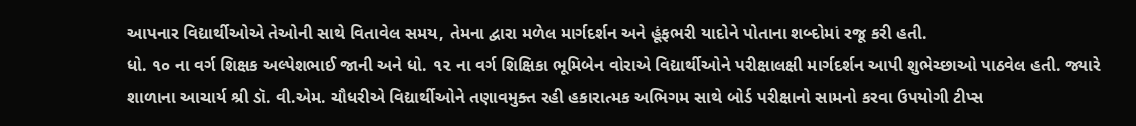આપનાર વિદ્યાર્થીઓએ તેઓની સાથે વિતાવેલ સમય, તેમના દ્વારા મળેલ માર્ગદર્શન અને હૂંફભરી યાદોને પોતાના શબ્દોમાં રજૂ કરી હતી.
ધો. ૧૦ ના વર્ગ શિક્ષક અલ્પેશભાઈ જાની અને ધો. ૧૨ ના વર્ગ શિક્ષિકા ભૂમિબેન વોરાએ વિદ્યાર્થીઓને પરીક્ષાલક્ષી માર્ગદર્શન આપી શુભેચ્છાઓ પાઠવેલ હતી. જ્યારે શાળાના આચાર્ય શ્રી ડૉ. વી.એમ. ચૌધરીએ વિદ્યાર્થીઓને તણાવમુક્ત રહી હકારાત્મક અભિગમ સાથે બોર્ડ પરીક્ષાનો સામનો કરવા ઉપયોગી ટીપ્સ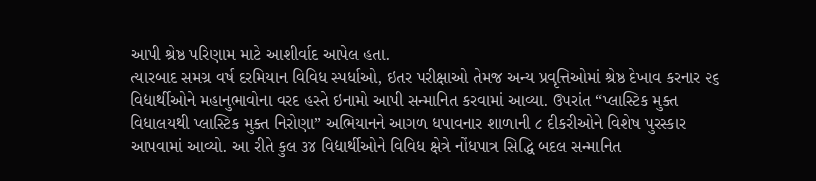આપી શ્રેષ્ઠ પરિણામ માટે આશીર્વાદ આપેલ હતા.
ત્યારબાદ સમગ્ર વર્ષ દરમિયાન વિવિધ સ્પર્ધાઓ, ઇતર પરીક્ષાઓ તેમજ અન્ય પ્રવૃત્તિઓમાં શ્રેષ્ઠ દેખાવ કરનાર ૨૬ વિદ્યાર્થીઓને મહાનુભાવોના વરદ હસ્તે ઇનામો આપી સન્માનિત કરવામાં આવ્યા. ઉપરાંત “પ્લાસ્ટિક મુક્ત વિધાલયથી પ્લાસ્ટિક મુક્ત નિરોણા” અભિયાનને આગળ ધપાવનાર શાળાની ૮ દીકરીઓને વિશેષ પુરસ્કાર આપવામાં આવ્યો. આ રીતે કુલ ૩૪ વિદ્યાર્થીઓને વિવિધ ક્ષેત્રે નોંધપાત્ર સિદ્ધિ બદલ સન્માનિત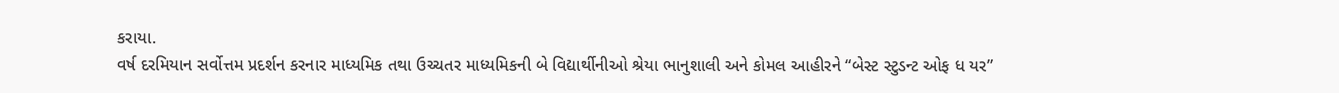કરાયા.
વર્ષ દરમિયાન સર્વોત્તમ પ્રદર્શન કરનાર માધ્યમિક તથા ઉચ્ચતર માધ્યમિકની બે વિદ્યાર્થીનીઓ શ્રેયા ભાનુશાલી અને કોમલ આહીરને “બેસ્ટ સ્ટુડન્ટ ઓફ ધ યર”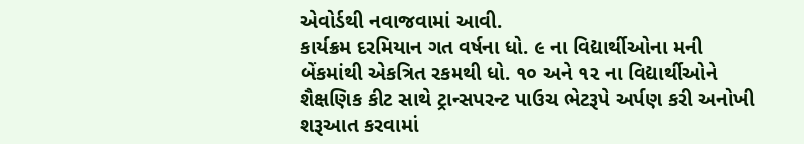એવોર્ડથી નવાજવામાં આવી.
કાર્યક્રમ દરમિયાન ગત વર્ષના ધો. ૯ ના વિદ્યાર્થીઓના મની બેંકમાંથી એકત્રિત રકમથી ધો. ૧૦ અને ૧૨ ના વિદ્યાર્થીઓને શૈક્ષણિક કીટ સાથે ટ્રાન્સપરન્ટ પાઉચ ભેટરૂપે અર્પણ કરી અનોખી શરૂઆત કરવામાં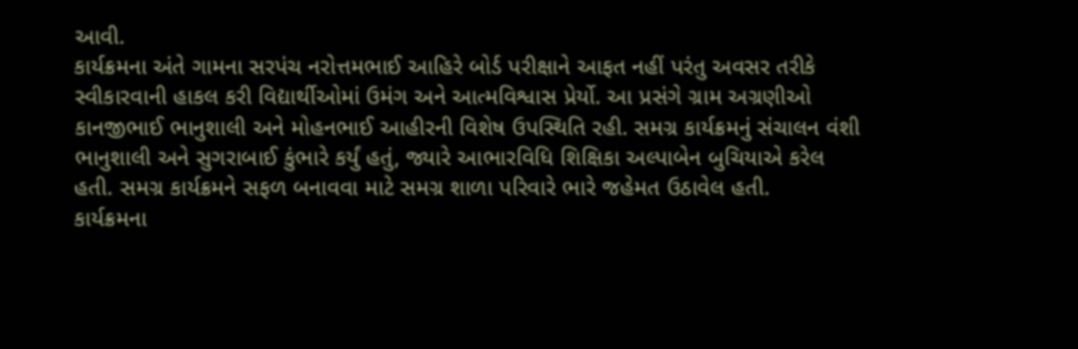આવી.
કાર્યક્રમના અંતે ગામના સરપંચ નરોત્તમભાઈ આહિરે બોર્ડ પરીક્ષાને આફત નહીં પરંતુ અવસર તરીકે સ્વીકારવાની હાકલ કરી વિદ્યાર્થીઓમાં ઉમંગ અને આત્મવિશ્વાસ પ્રેર્યો. આ પ્રસંગે ગ્રામ અગ્રણીઓ કાનજીભાઈ ભાનુશાલી અને મોહનભાઈ આહીરની વિશેષ ઉપસ્થિતિ રહી. સમગ્ર કાર્યક્રમનું સંચાલન વંશી ભાનુશાલી અને સુગરાબાઈ કુંભારે કર્યું હતું, જ્યારે આભારવિધિ શિક્ષિકા અલ્પાબેન બુચિયાએ કરેલ હતી. સમગ્ર કાર્યક્રમને સફળ બનાવવા માટે સમગ્ર શાળા પરિવારે ભારે જહેમત ઉઠાવેલ હતી.
કાર્યક્રમના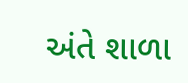અંતે શાળા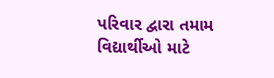પરિવાર દ્વારા તમામ વિદ્યાર્થીઓ માટે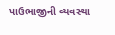પાઉભાજીની વ્યવસ્થા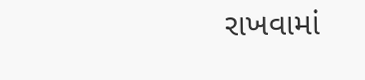રાખવામાં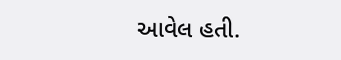આવેલ હતી.